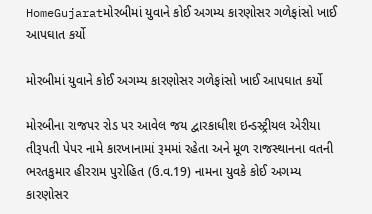HomeGujaratમોરબીમાં યુવાને કોઈ અગમ્ય કારણોસર ગળેફાંસો ખાઈ આપઘાત કર્યો

મોરબીમાં યુવાને કોઈ અગમ્ય કારણોસર ગળેફાંસો ખાઈ આપઘાત કર્યો

મોરબીના રાજપર રોડ પર આવેલ જય દ્વારકાધીશ ઇન્ડસ્ટ્રીયલ એરીયા તીરૂપતી પેપર નામે કારખાનામાં રૂમમાં રહેતા અને મૂળ રાજસ્થાનના વતની ભરતકુમાર હીરરામ પુરોહિત (ઉ.વ.19) નામના યુવકે કોઈ અગમ્ય કારણોસર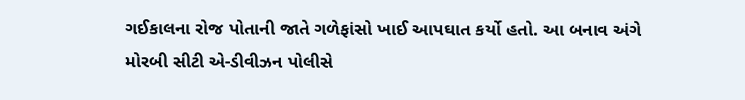ગઈકાલના રોજ પોતાની જાતે ગળેફાંસો ખાઈ આપઘાત કર્યો હતો. આ બનાવ અંગે મોરબી સીટી એ-ડીવીઝન પોલીસે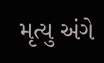મૃત્યુ અંગે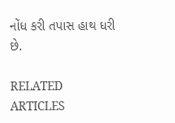નોંધ કરી તપાસ હાથ ધરી છે.

RELATED ARTICLES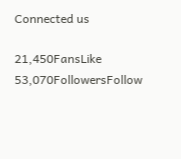Connected us

21,450FansLike
53,070FollowersFollow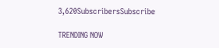3,620SubscribersSubscribe

TRENDING NOW